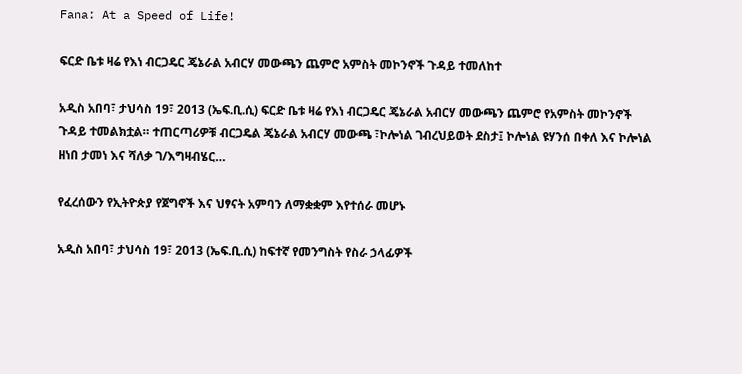Fana: At a Speed of Life!

ፍርድ ቤቱ ዛሬ የእነ ብርጋዴር ጄኔራል አብርሃ መውጫን ጨምሮ አምስት መኮንኖች ጉዳይ ተመለከተ

አዲስ አበባ፣ ታህሳስ 19፣ 2013 (ኤፍ.ቢ.ሲ) ፍርድ ቤቱ ዛሬ የእነ ብርጋዴር ጄኔራል አብርሃ መውጫን ጨምሮ የአምስት መኮንኖች ጉዳይ ተመልክቷል። ተጠርጣሪዎቹ ብርጋዴል ጄኔራል አብርሃ መውጫ ፣ኮሎነል ገብረህይወት ደስታ፤ ኮሎነል ዩሃንሰ በቀለ እና ኮሎነል ዘነበ ታመነ እና ሻለቃ ገ/እግዛብሄር…

የፈረሰውን የኢትዮጵያ የጀግኖች እና ህፃናት አምባን ለማቋቋም እየተሰራ መሆኑ

አዲስ አበባ፣ ታህሳስ 19፣ 2013 (ኤፍ.ቢ.ሲ) ከፍተኛ የመንግስት የስራ ኃላፊዎች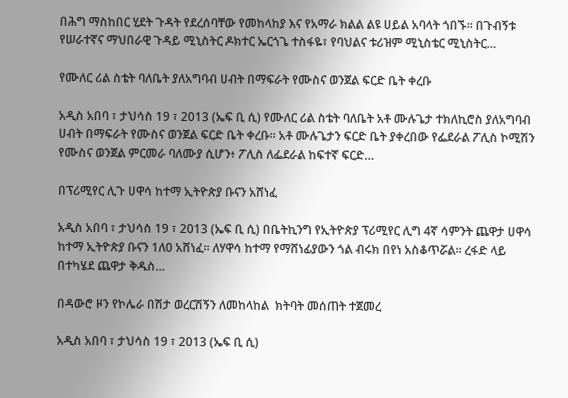በሕግ ማስከበር ሂደት ጉዳት የደረሰባቸው የመከላከያ እና የአማራ ክልል ልዩ ሀይል አባላት ጎበኙ፡፡ በጉብኝቱ የሠራተኛና ማህበራዊ ጉዳይ ሚኒስትር ዶክተር ኤርጎጌ ተስፋዬ፣ የባህልና ቱሪዝም ሚኒስቴር ሚኒስትር…

የሙለር ሪል ስቴት ባለቤት ያለአግባብ ሀብት በማፍራት የሙስና ወንጀል ፍርድ ቤት ቀረቡ

አዲስ አበባ ፣ ታህሳስ 19 ፣ 2013 (ኤፍ ቢ ሲ) የሙለር ሪል ስቴት ባለቤት አቶ ሙሉጌታ ተክለኪሮስ ያለአግባብ ሀብት በማፍራት የሙስና ወንጀል ፍርድ ቤት ቀረቡ፡፡ አቶ ሙሉጌታን ፍርድ ቤት ያቀረበው የፌደራል ፖሊስ ኮሚሽን የሙስና ወንጀል ምርመራ ባለሙያ ሲሆን፥ ፖሊስ ለፌደራል ከፍተኛ ፍርድ…

በፕሪሚየር ሊጉ ሀዋሳ ከተማ ኢትዮጵያ ቡናን አሸነፈ

አዲስ አበባ ፣ ታህሳስ 19 ፣ 2013 (ኤፍ ቢ ሲ) በቤትኪንግ የኢትዮጵያ ፕሪሚየር ሊግ 4ኛ ሳምንት ጨዋታ ሀዋሳ ከተማ ኢትዮጵያ ቡናን 1ለ0 አሸነፈ፡፡ ለሃዋሳ ከተማ የማሸነፊያውን ጎል ብሩክ በየነ አስቆጥሯል። ረፋድ ላይ በተካሄደ ጨዋታ ቅዱስ…

በዳውሮ ዞን የኮሌራ በሽታ ወረርሽኝን ለመከላከል  ክትባት መሰጠት ተጀመረ

አዲስ አበባ ፣ ታህሳስ 19 ፣ 2013 (ኤፍ ቢ ሲ)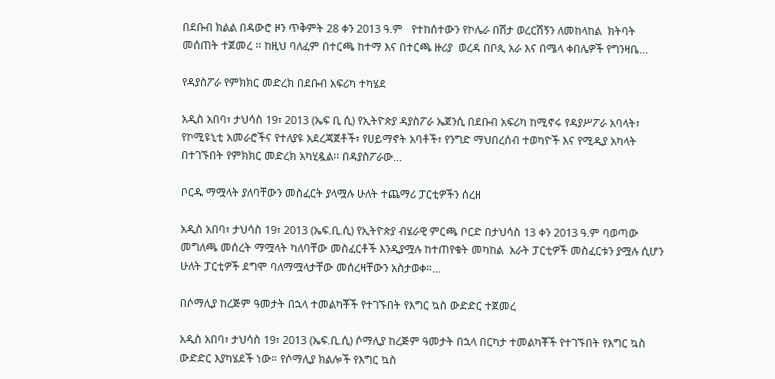በደቡብ ክልል በዳውሮ ዞን ጥቅምት 28 ቀን 2013 ዓ.ም   የተከሰተውን የኮሌራ በሽታ ወረርሽኝን ለመከላከል  ክትባት መሰጠት ተጀመረ ፡፡ ከዚህ ባለፈም በተርጫ ከተማ እና በተርጫ ዙሪያ  ወረዳ በቦጲ አራ እና በሜላ ቀበሌዎች የግንዛቤ…

የዳያስፖራ የምክክር መድረክ በደቡብ አፍሪካ ተካሄደ

አዲስ አበባ፣ ታህሳስ 19፣ 2013 (ኤፍ ቢ ሲ) የኢትዮጵያ ዳያስፖራ ኤጀንሲ በደቡብ አፍሪካ ከሚኖሩ የዳያሥፖራ አባላት፣ የኮሚዩኒቲ አመራሮችና የተለያዩ አደረጃጀቶች፣ የሀይማኖት አባቶች፣ የንግድ ማህበረሰብ ተወካዮች እና የሚዲያ አካላት በተገኙበት የምክክር መድረክ አካሂዷል፡፡ በዳያስፖራው…

ቦርዱ ማሟላት ያለባቸውን መስፈርት ያላሟሉ ሁለት ተጨማሪ ፓርቲዎችን ሰረዘ

አዲስ አበባ፣ ታህሳስ 19፣ 2013 (ኤፍ.ቢ.ሲ) የኢትዮጵያ ብሄራዊ ምርጫ ቦርድ በታህሳስ 13 ቀን 2013 ዓ.ም ባወጣው መግለጫ መሰረት ማሟላት ካለባቸው መስፈርቶች እንዲያሟሉ ከተጠየቁት መካከል  አራት ፓርቲዎች መስፈርቱን ያሟሉ ሲሆን ሁለት ፓርቲዎች ደግሞ ባለማሟላታቸው መሰረዛቸውን አስታወቀ።…

በሶማሊያ ከረጅም ዓመታት በኋላ ተመልካቾች የተገኙበት የእግር ኳስ ውድድር ተጀመረ

አዲስ አበባ፣ ታህሳስ 19፣ 2013 (ኤፍ.ቢ.ሲ) ሶማሊያ ከረጅም ዓመታት በኋላ በርካታ ተመልካቾች የተገኙበት የእግር ኳስ ውድድር እያካሄደች ነው። የሶማሊያ ክልሎች የእግር ኳስ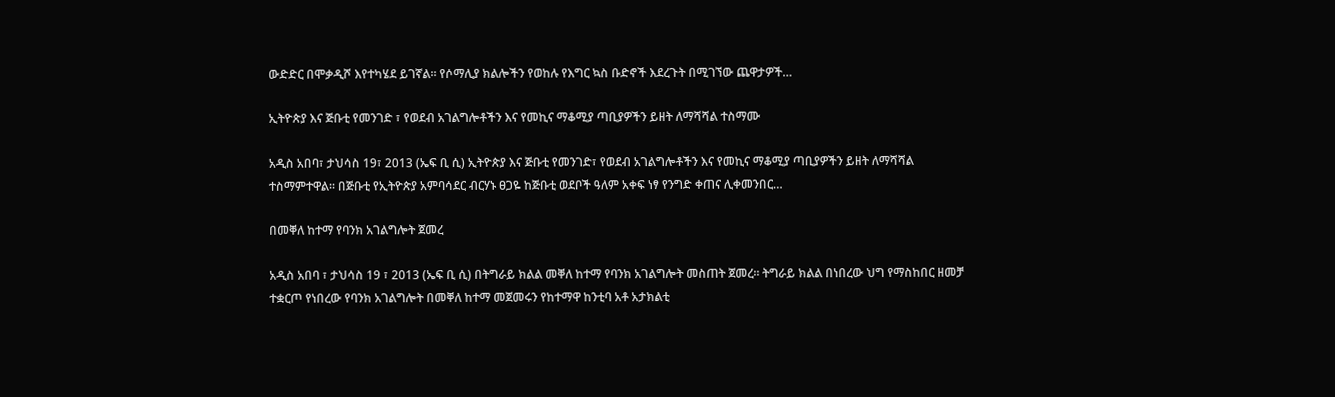ውድድር በሞቃዲሾ እየተካሄደ ይገኛል። የሶማሊያ ክልሎችን የወከሉ የእግር ኳስ ቡድኖች እደረጉት በሚገኘው ጨዋታዎች…

ኢትዮጵያ እና ጅቡቲ የመንገድ ፣ የወደብ አገልግሎቶችን እና የመኪና ማቆሚያ ጣቢያዎችን ይዘት ለማሻሻል ተስማሙ

አዲስ አበባ፣ ታህሳስ 19፣ 2013 (ኤፍ ቢ ሲ) ኢትዮጵያ እና ጅቡቲ የመንገድ፣ የወደብ አገልግሎቶችን እና የመኪና ማቆሚያ ጣቢያዎችን ይዘት ለማሻሻል ተስማምተዋል፡፡ በጅቡቲ የኢትዮጵያ አምባሳደር ብርሃኑ ፀጋዬ ከጅቡቲ ወደቦች ዓለም አቀፍ ነፃ የንግድ ቀጠና ሊቀመንበር…

በመቐለ ከተማ የባንክ አገልግሎት ጀመረ

አዲስ አበባ ፣ ታህሳስ 19 ፣ 2013 (ኤፍ ቢ ሲ) በትግራይ ክልል መቐለ ከተማ የባንክ አገልግሎት መስጠት ጀመረ፡፡ ትግራይ ክልል በነበረው ህግ የማስከበር ዘመቻ ተቋርጦ የነበረው የባንክ አገልግሎት በመቐለ ከተማ መጀመሩን የከተማዋ ከንቲባ አቶ አታክልቲ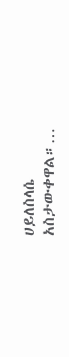ሀይለስላሴ አስታውቀዋል።…